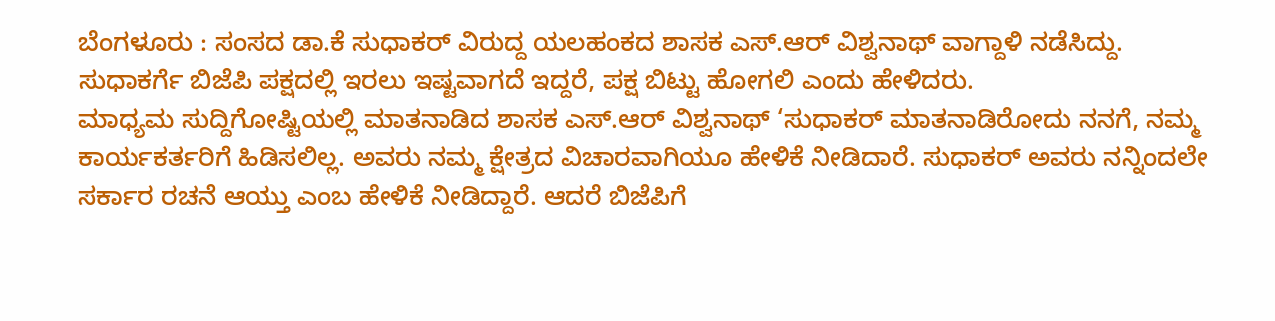ಬೆಂಗಳೂರು : ಸಂಸದ ಡಾ.ಕೆ ಸುಧಾಕರ್ ವಿರುದ್ದ ಯಲಹಂಕದ ಶಾಸಕ ಎಸ್.ಆರ್ ವಿಶ್ವನಾಥ್ ವಾಗ್ದಾಳಿ ನಡೆಸಿದ್ದು. ಸುಧಾಕರ್ಗೆ ಬಿಜೆಪಿ ಪಕ್ಷದಲ್ಲಿ ಇರಲು ಇಷ್ಟವಾಗದೆ ಇದ್ದರೆ, ಪಕ್ಷ ಬಿಟ್ಟು ಹೋಗಲಿ ಎಂದು ಹೇಳಿದರು.
ಮಾಧ್ಯಮ ಸುದ್ದಿಗೋಷ್ಟಿಯಲ್ಲಿ ಮಾತನಾಡಿದ ಶಾಸಕ ಎಸ್.ಆರ್ ವಿಶ್ವನಾಥ್ ‘ಸುಧಾಕರ್ ಮಾತನಾಡಿರೋದು ನನಗೆ, ನಮ್ಮ ಕಾರ್ಯಕರ್ತರಿಗೆ ಹಿಡಿಸಲಿಲ್ಲ. ಅವರು ನಮ್ಮ ಕ್ಷೇತ್ರದ ವಿಚಾರವಾಗಿಯೂ ಹೇಳಿಕೆ ನೀಡಿದಾರೆ. ಸುಧಾಕರ್ ಅವರು ನನ್ನಿಂದಲೇ ಸರ್ಕಾರ ರಚನೆ ಆಯ್ತು ಎಂಬ ಹೇಳಿಕೆ ನೀಡಿದ್ದಾರೆ. ಆದರೆ ಬಿಜೆಪಿಗೆ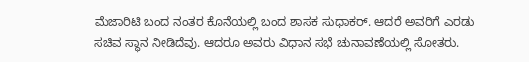ಮೆಜಾರಿಟಿ ಬಂದ ನಂತರ ಕೊನೆಯಲ್ಲಿ ಬಂದ ಶಾಸಕ ಸುಧಾಕರ್. ಆದರೆ ಅವರಿಗೆ ಎರಡು ಸಚಿವ ಸ್ಥಾನ ನೀಡಿದೆವು. ಆದರೂ ಅವರು ವಿಧಾನ ಸಭೆ ಚುನಾವಣೆಯಲ್ಲಿ ಸೋತರು.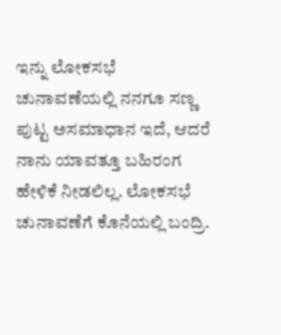ಇನ್ನು ಲೋಕಸಭೆ ಚುನಾವಣೆಯಲ್ಲಿ ನನಗೂ ಸಣ್ಣ ಪುಟ್ಟ ಅಸಮಾಧಾನ ಇದೆ, ಆದರೆ ನಾನು ಯಾವತ್ತೂ ಬಹಿರಂಗ ಹೇಳಿಕೆ ನೀಡಲಿಲ್ಲ. ಲೋಕಸಭೆ ಚುನಾವಣೆಗೆ ಕೊನೆಯಲ್ಲಿ ಬಂದ್ರಿ.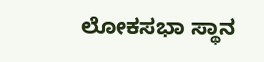ಲೋಕಸಭಾ ಸ್ಥಾನ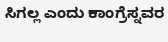ಸಿಗಲ್ಲ ಎಂದು ಕಾಂಗ್ರೆಸ್ನವರ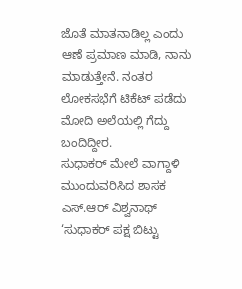ಜೊತೆ ಮಾತನಾಡಿಲ್ಲ ಎಂದು ಆಣೆ ಪ್ರಮಾಣ ಮಾಡಿ, ನಾನು ಮಾಡುತ್ತೇನೆ. ನಂತರ ಲೋಕಸಭೆಗೆ ಟಿಕೆಟ್ ಪಡೆದು ಮೋದಿ ಅಲೆಯಲ್ಲಿ ಗೆದ್ದು ಬಂದಿದ್ದೀರ.
ಸುಧಾಕರ್ ಮೇಲೆ ವಾಗ್ದಾಳಿ ಮುಂದುವರಿಸಿದ ಶಾಸಕ ಎಸ್.ಆರ್ ವಿಶ್ವನಾಥ್ ‘ಸುಧಾಕರ್ ಪಕ್ಷ ಬಿಟ್ಟು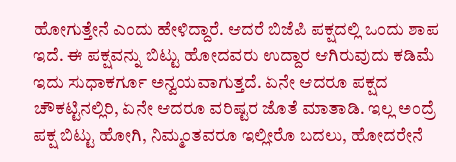ಹೋಗುತ್ತೇನೆ ಎಂದು ಹೇಳಿದ್ದಾರೆ. ಆದರೆ ಬಿಜೆಪಿ ಪಕ್ಷದಲ್ಲಿ ಒಂದು ಶಾಪ ಇದೆ. ಈ ಪಕ್ಷವನ್ನು ಬಿಟ್ಟು ಹೋದವರು ಉದ್ದಾರ ಆಗಿರುವುದು ಕಡಿಮೆ ಇದು ಸುಧಾಕರ್ಗೂ ಅನ್ವಯವಾಗುತ್ತದೆ. ಏನೇ ಆದರೂ ಪಕ್ಷದ ಚೌಕಟ್ಟಿನಲ್ಲಿರಿ, ಏನೇ ಆದರೂ ವರಿಷ್ಟರ ಜೊತೆ ಮಾತಾಡಿ. ಇಲ್ಲ ಅಂದ್ರೆ ಪಕ್ಷ ಬಿಟ್ಟು ಹೋಗಿ, ನಿಮ್ಮಂತವರೂ ಇಲ್ಲೀರೊ ಬದಲು, ಹೋದರೇನೆ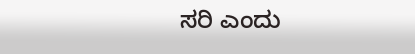ಸರಿ ಎಂದು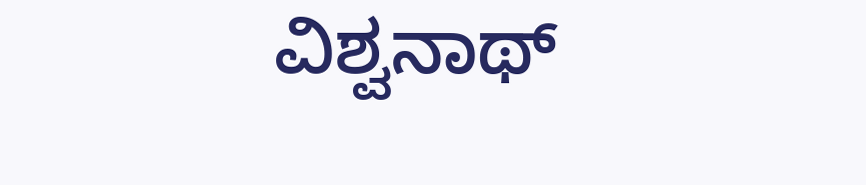ವಿಶ್ವನಾಥ್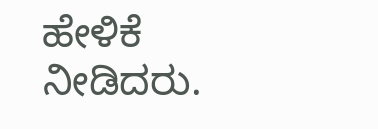ಹೇಳಿಕೆ ನೀಡಿದರು.